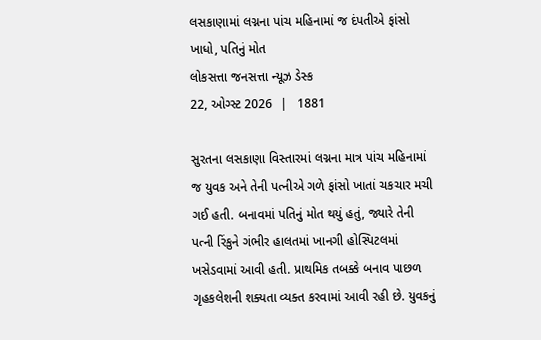લસકાણામાં લગ્નના પાંચ મહિનામાં જ દંપતીએ ફાંસો ખાધો, પતિનું મોત
લોકસત્તા જનસત્તા ન્યૂઝ ડેસ્ક
22, ઓગ્સ્ટ 2026  |   1881

સુરતના લસકાણા વિસ્તારમાં લગ્નના માત્ર પાંચ મહિનામાં જ યુવક અને તેની પત્નીએ ગળે ફાંસો ખાતાં ચકચાર મચી ગઈ હતી. બનાવમાં પતિનું મોત થયું હતું, જ્યારે તેની પત્ની રિંકુને ગંભીર હાલતમાં ખાનગી હોસ્પિટલમાં ખસેડવામાં આવી હતી. પ્રાથમિક તબક્કે બનાવ પાછળ ગૃહકલેશની શક્યતા વ્યક્ત કરવામાં આવી રહી છે. યુવકનું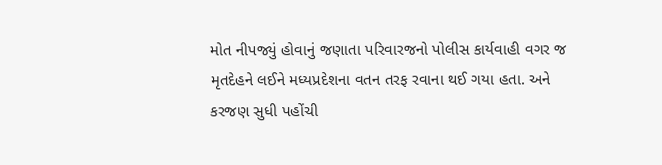મોત નીપજ્યું હોવાનું જણાતા પરિવારજનો પોલીસ કાર્યવાહી વગર જ મૃતદેહને લઈને મધ્યપ્રદેશના વતન તરફ રવાના થઈ ગયા હતા. અને કરજણ સુધી પહોંચી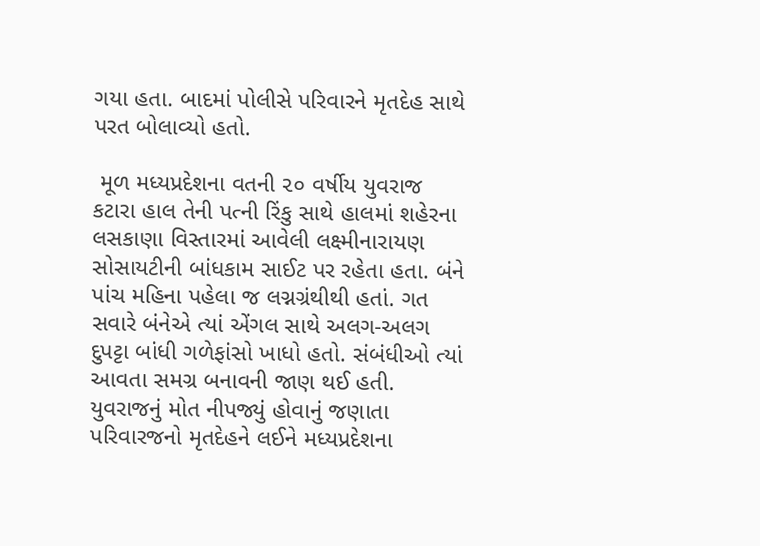ગયા હતા. બાદમાં પોલીસે પરિવારને મૃતદેહ સાથે પરત બોલાવ્યો હતો.

 મૂળ મધ્યપ્રદેશના વતની ૨૦ વર્ષીય યુવરાજ કટારા હાલ તેની પત્ની રિંકુ સાથે હાલમાં શહેરના લસકાણા વિસ્તારમાં આવેલી લક્ષ્મીનારાયણ સોસાયટીની બાંધકામ સાઈટ પર રહેતા હતા. બંને પાંચ મહિના પહેલા જ લગ્નગ્રંથીથી હતાં. ગત સવારે બંનેએ ત્યાં એંગલ સાથે અલગ-અલગ દુપટ્ટા બાંધી ગળેફાંસો ખાધો હતો. સંબંધીઓ ત્યાં આવતા સમગ્ર બનાવની જાણ થઈ હતી. યુવરાજનું મોત નીપજ્યું હોવાનું જણાતા પરિવારજનો મૃતદેહને લઈને મધ્યપ્રદેશના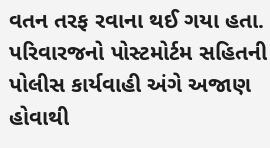વતન તરફ રવાના થઈ ગયા હતા. પરિવારજનો પોસ્ટમોર્ટમ સહિતની પોલીસ કાર્યવાહી અંગે અજાણ હોવાથી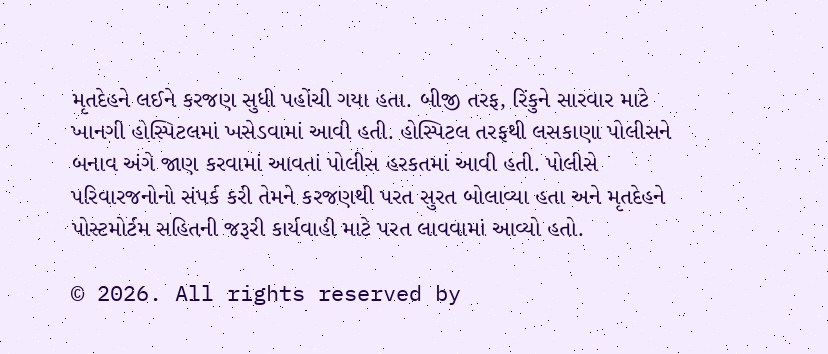મૃતદેહને લઈને કરજણ સુધી પહોંચી ગયા હતા. બીજી તરફ, રિંકુને સારવાર માટે ખાનગી હોસ્પિટલમાં ખસેડવામાં આવી હતી. હોસ્પિટલ તરફથી લસકાણા પોલીસને બનાવ અંગે જાણ કરવામાં આવતાં પોલીસ હરકતમાં આવી હતી. પોલીસે પરિવારજનોનો સંપર્ક કરી તેમને કરજણથી પરત સુરત બોલાવ્યા હતા અને મૃતદેહને પોસ્ટમોર્ટમ સહિતની જરૂરી કાર્યવાહી માટે પરત લાવવામાં આવ્યો હતો.

© 2026. All rights reserved by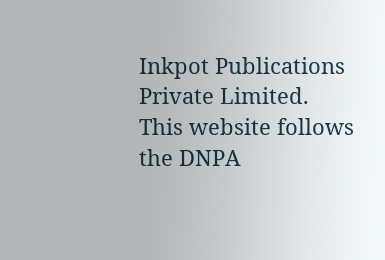Inkpot Publications Private Limited.
This website follows the DNPA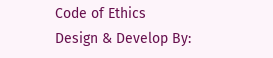Code of Ethics
Design & Develop By: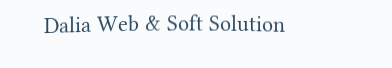Dalia Web & Soft Solution